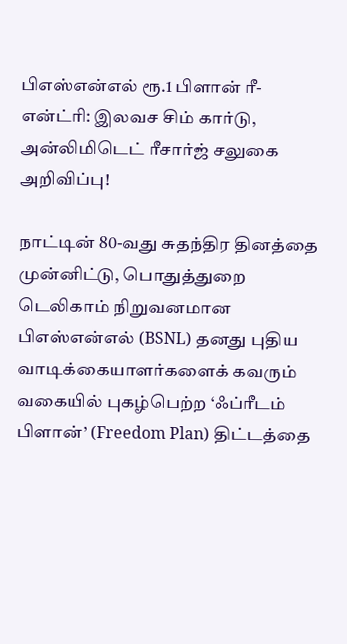பிஎஸ்என்எல் ரூ.1 பிளான் ரீ-என்ட்ரி: இலவச சிம் கார்டு, அன்லிமிடெட் ரீசார்ஜ் சலுகை அறிவிப்பு!

நாட்டின் 80-வது சுதந்திர தினத்தை முன்னிட்டு, பொதுத்துறை டெலிகாம் நிறுவனமான பிஎஸ்என்எல் (BSNL) தனது புதிய வாடிக்கையாளர்களைக் கவரும் வகையில் புகழ்பெற்ற ‘ஃப்ரீடம் பிளான்’ (Freedom Plan) திட்டத்தை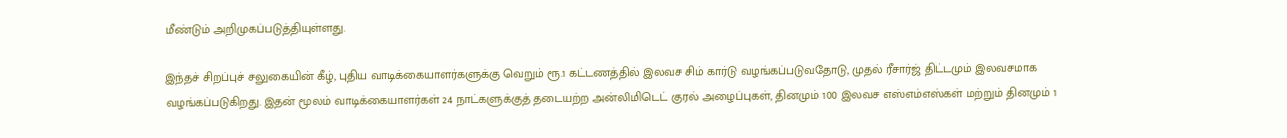மீண்டும் அறிமுகப்படுத்தியுள்ளது.

இந்தச் சிறப்புச் சலுகையின் கீழ், புதிய வாடிக்கையாளர்களுக்கு வெறும் ரூ.1 கட்டணத்தில் இலவச சிம் கார்டு வழங்கப்படுவதோடு, முதல் ரீசார்ஜ் திட்டமும் இலவசமாக வழங்கப்படுகிறது. இதன் மூலம் வாடிக்கையாளர்கள் 24 நாட்களுக்குத் தடையற்ற அன்லிமிடெட் குரல் அழைப்புகள், தினமும் 100 இலவச எஸ்எம்எஸ்கள் மற்றும் தினமும் 1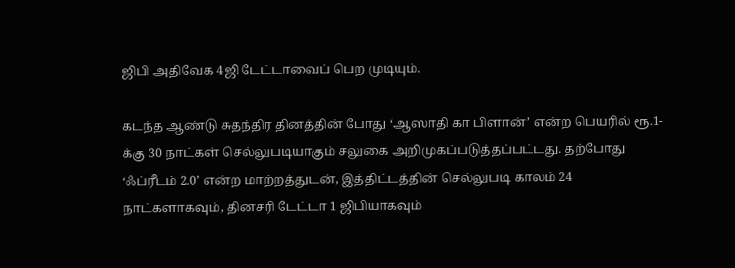ஜிபி அதிவேக 4ஜி டேட்டாவைப் பெற முடியும்.

கடந்த ஆண்டு சுதந்திர தினத்தின் போது ‘ஆஸாதி கா பிளான்’ என்ற பெயரில் ரூ.1-க்கு 30 நாட்கள் செல்லுபடியாகும் சலுகை அறிமுகப்படுத்தப்பட்டது. தற்போது ‘ஃப்ரீடம் 2.0’ என்ற மாற்றத்துடன், இத்திட்டத்தின் செல்லுபடி காலம் 24 நாட்களாகவும், தினசரி டேட்டா 1 ஜிபியாகவும்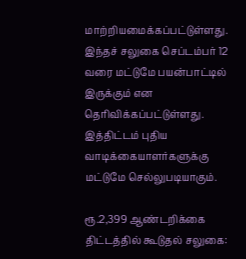மாற்றியமைக்கப்பட்டுள்ளது. இந்தச் சலுகை செப்டம்பர் 12 வரை மட்டுமே பயன்பாட்டில் இருக்கும் என தெரிவிக்கப்பட்டுள்ளது. இத்திட்டம் புதிய வாடிக்கையாளர்களுக்கு மட்டுமே செல்லுபடியாகும்.

ரூ.2,399 ஆண்டறிக்கை திட்டத்தில் கூடுதல் சலுகை: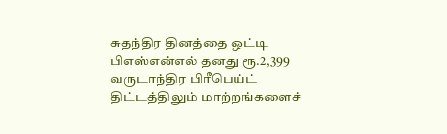சுதந்திர தினத்தை ஒட்டி பிஎஸ்என்எல் தனது ரூ.2,399 வருடாந்திர பிரீபெய்ட் திட்டத்திலும் மாற்றங்களைச்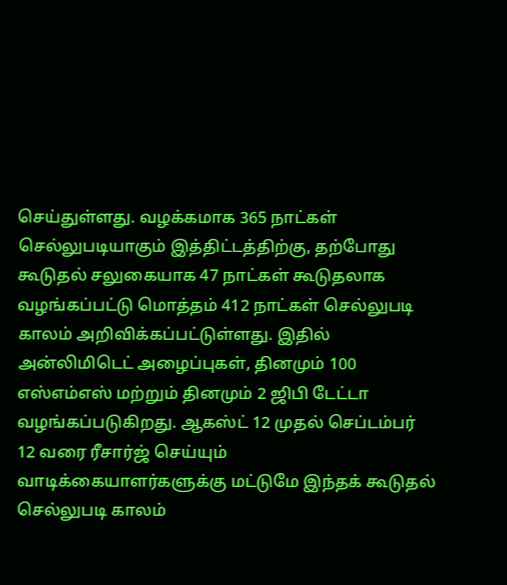செய்துள்ளது. வழக்கமாக 365 நாட்கள் செல்லுபடியாகும் இத்திட்டத்திற்கு, தற்போது கூடுதல் சலுகையாக 47 நாட்கள் கூடுதலாக வழங்கப்பட்டு மொத்தம் 412 நாட்கள் செல்லுபடி காலம் அறிவிக்கப்பட்டுள்ளது. இதில் அன்லிமிடெட் அழைப்புகள், தினமும் 100 எஸ்எம்எஸ் மற்றும் தினமும் 2 ஜிபி டேட்டா வழங்கப்படுகிறது. ஆகஸ்ட் 12 முதல் செப்டம்பர் 12 வரை ரீசார்ஜ் செய்யும் வாடிக்கையாளர்களுக்கு மட்டுமே இந்தக் கூடுதல் செல்லுபடி காலம்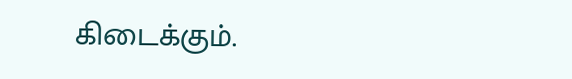கிடைக்கும்.